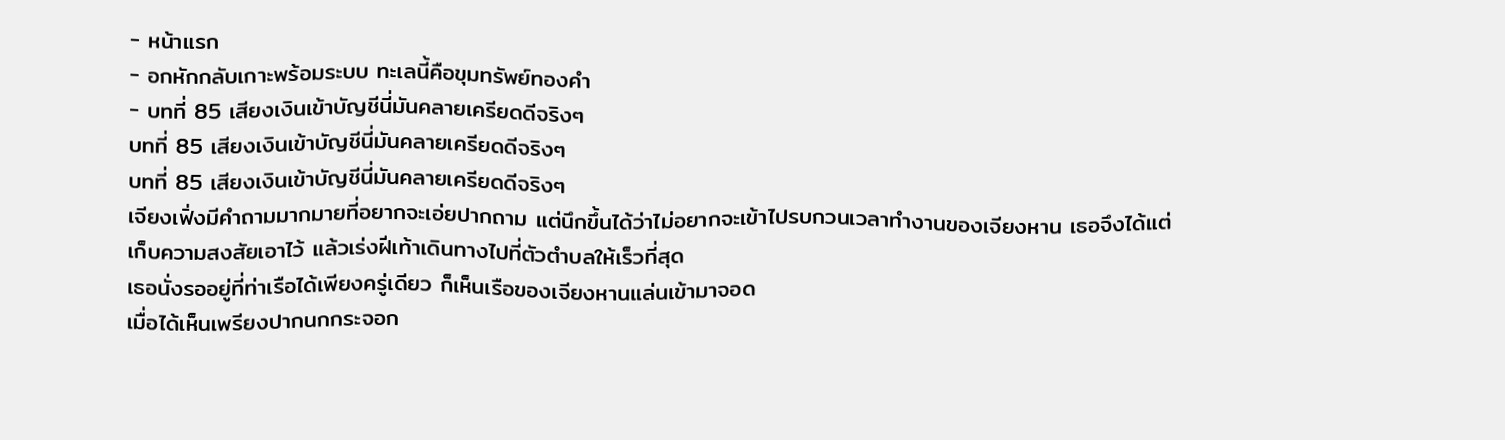- หน้าแรก
- อกหักกลับเกาะพร้อมระบบ ทะเลนี้คือขุมทรัพย์ทองคำ
- บทที่ 85 เสียงเงินเข้าบัญชีนี่มันคลายเครียดดีจริงๆ
บทที่ 85 เสียงเงินเข้าบัญชีนี่มันคลายเครียดดีจริงๆ
บทที่ 85 เสียงเงินเข้าบัญชีนี่มันคลายเครียดดีจริงๆ
เจียงเฟิ่งมีคำถามมากมายที่อยากจะเอ่ยปากถาม แต่นึกขึ้นได้ว่าไม่อยากจะเข้าไปรบกวนเวลาทำงานของเจียงหาน เธอจึงได้แต่เก็บความสงสัยเอาไว้ แล้วเร่งฝีเท้าเดินทางไปที่ตัวตำบลให้เร็วที่สุด
เธอนั่งรออยู่ที่ท่าเรือได้เพียงครู่เดียว ก็เห็นเรือของเจียงหานแล่นเข้ามาจอด
เมื่อได้เห็นเพรียงปากนกกระจอก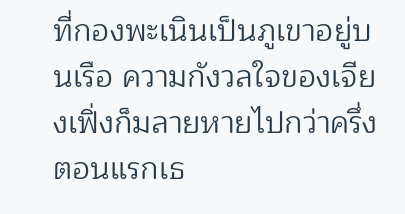ที่กองพะเนินเป็นภูเขาอยู่บนเรือ ความกังวลใจของเจียงเฟิ่งก็มลายหายไปกว่าครึ่ง ตอนแรกเธ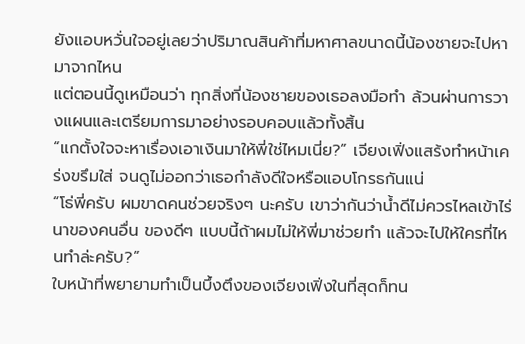ยังแอบหวั่นใจอยู่เลยว่าปริมาณสินค้าที่มหาศาลขนาดนี้น้องชายจะไปหามาจากไหน
แต่ตอนนี้ดูเหมือนว่า ทุกสิ่งที่น้องชายของเธอลงมือทำ ล้วนผ่านการวางแผนและเตรียมการมาอย่างรอบคอบแล้วทั้งสิ้น
“แกตั้งใจจะหาเรื่องเอาเงินมาให้พี่ใช่ไหมเนี่ย?” เจียงเฟิ่งแสร้งทำหน้าเคร่งขรึมใส่ จนดูไม่ออกว่าเธอกำลังดีใจหรือแอบโกรธกันแน่
“โธ่พี่ครับ ผมขาดคนช่วยจริงๆ นะครับ เขาว่ากันว่าน้ำดีไม่ควรไหลเข้าไร่นาของคนอื่น ของดีๆ แบบนี้ถ้าผมไม่ให้พี่มาช่วยทำ แล้วจะไปให้ใครที่ไหนทำล่ะครับ?”
ใบหน้าที่พยายามทำเป็นบึ้งตึงของเจียงเฟิ่งในที่สุดก็ทน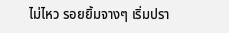ไม่ไหว รอยยิ้มจางๆ เริ่มปรา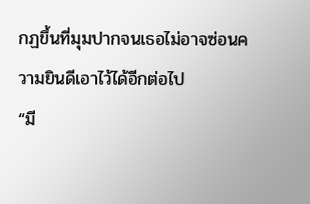กฏขึ้นที่มุมปากจนเธอไม่อาจซ่อนความยินดีเอาไว้ได้อีกต่อไป
“มี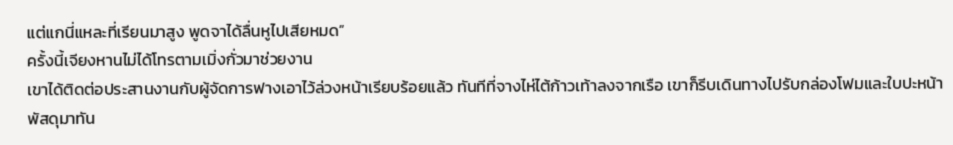แต่แกนี่แหละที่เรียนมาสูง พูดจาได้ลื่นหูไปเสียหมด”
ครั้งนี้เจียงหานไม่ได้โทรตามเมิ่งกั่วมาช่วยงาน
เขาได้ติดต่อประสานงานกับผู้จัดการฟางเอาไว้ล่วงหน้าเรียบร้อยแล้ว ทันทีที่จางไห่ไต้ก้าวเท้าลงจากเรือ เขาก็รีบเดินทางไปรับกล่องโฟมและใบปะหน้าพัสดุมาทัน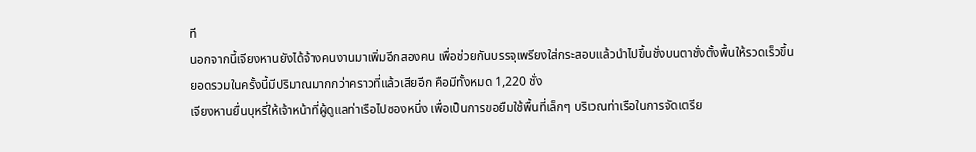ที
นอกจากนี้เจียงหานยังได้จ้างคนงานมาเพิ่มอีกสองคน เพื่อช่วยกันบรรจุเพรียงใส่กระสอบแล้วนำไปขึ้นชั่งบนตาชั่งตั้งพื้นให้รวดเร็วขึ้น
ยอดรวมในครั้งนี้มีปริมาณมากกว่าคราวที่แล้วเสียอีก คือมีทั้งหมด 1,220 ชั่ง
เจียงหานยื่นบุหรี่ให้เจ้าหน้าที่ผู้ดูแลท่าเรือไปซองหนึ่ง เพื่อเป็นการขอยืมใช้พื้นที่เล็กๆ บริเวณท่าเรือในการจัดเตรีย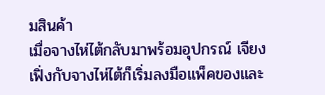มสินค้า
เมื่อจางไห่ไต้กลับมาพร้อมอุปกรณ์ เจียงเฟิ่งกับจางไห่ไต้ก็เริ่มลงมือแพ็คของและ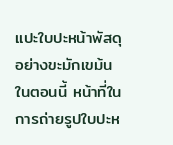แปะใบปะหน้าพัสดุอย่างขะมักเขม้น
ในตอนนี้ หน้าที่ในการถ่ายรูปใบปะห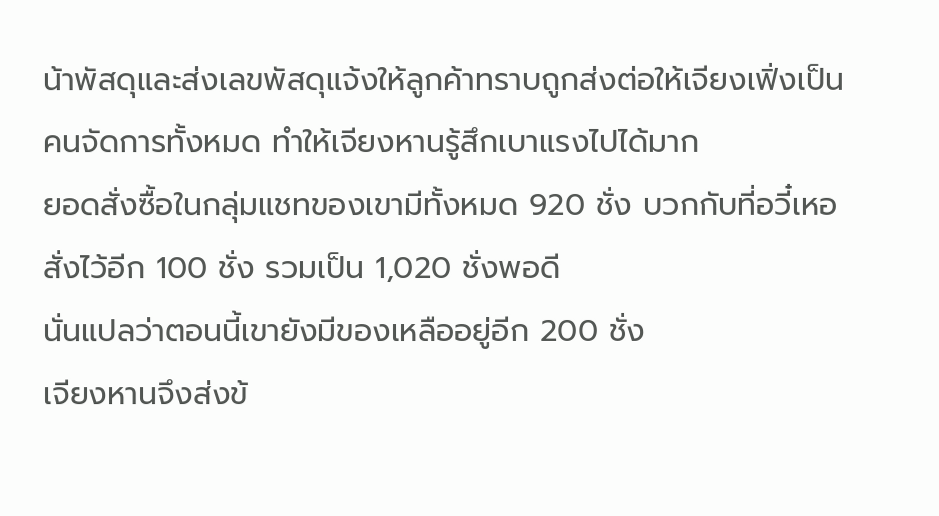น้าพัสดุและส่งเลขพัสดุแจ้งให้ลูกค้าทราบถูกส่งต่อให้เจียงเฟิ่งเป็นคนจัดการทั้งหมด ทำให้เจียงหานรู้สึกเบาแรงไปได้มาก
ยอดสั่งซื้อในกลุ่มแชทของเขามีทั้งหมด 920 ชั่ง บวกกับที่อวี๋เหอสั่งไว้อีก 100 ชั่ง รวมเป็น 1,020 ชั่งพอดี
นั่นแปลว่าตอนนี้เขายังมีของเหลืออยู่อีก 200 ชั่ง
เจียงหานจึงส่งข้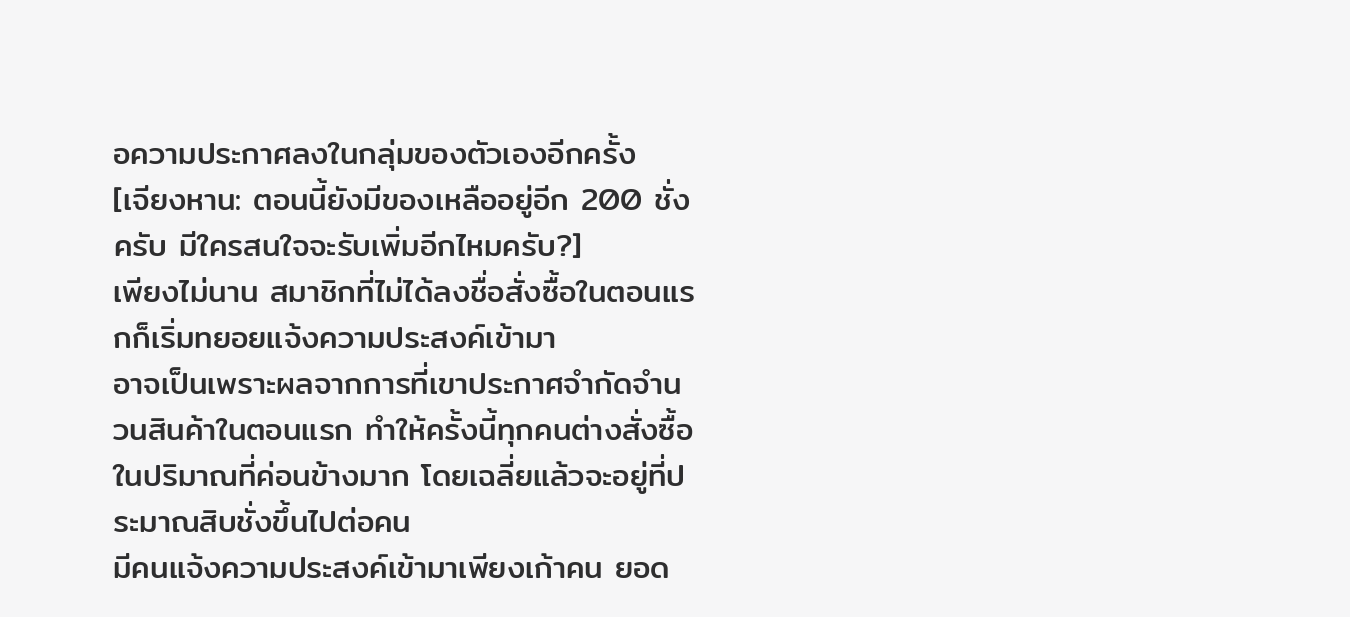อความประกาศลงในกลุ่มของตัวเองอีกครั้ง
[เจียงหาน: ตอนนี้ยังมีของเหลืออยู่อีก 200 ชั่งครับ มีใครสนใจจะรับเพิ่มอีกไหมครับ?]
เพียงไม่นาน สมาชิกที่ไม่ได้ลงชื่อสั่งซื้อในตอนแรกก็เริ่มทยอยแจ้งความประสงค์เข้ามา
อาจเป็นเพราะผลจากการที่เขาประกาศจำกัดจำนวนสินค้าในตอนแรก ทำให้ครั้งนี้ทุกคนต่างสั่งซื้อในปริมาณที่ค่อนข้างมาก โดยเฉลี่ยแล้วจะอยู่ที่ประมาณสิบชั่งขึ้นไปต่อคน
มีคนแจ้งความประสงค์เข้ามาเพียงเก้าคน ยอด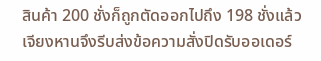สินค้า 200 ชั่งก็ถูกตัดออกไปถึง 198 ชั่งแล้ว
เจียงหานจึงรีบส่งข้อความสั่งปิดรับออเดอร์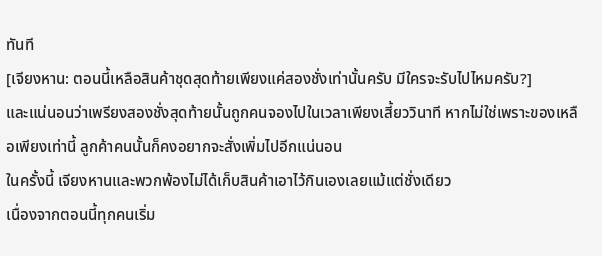ทันที
[เจียงหาน: ตอนนี้เหลือสินค้าชุดสุดท้ายเพียงแค่สองชั่งเท่านั้นครับ มีใครจะรับไปไหมครับ?]
และแน่นอนว่าเพรียงสองชั่งสุดท้ายนั้นถูกคนจองไปในเวลาเพียงเสี้ยววินาที หากไม่ใช่เพราะของเหลือเพียงเท่านี้ ลูกค้าคนนั้นก็คงอยากจะสั่งเพิ่มไปอีกแน่นอน
ในครั้งนี้ เจียงหานและพวกพ้องไม่ได้เก็บสินค้าเอาไว้กินเองเลยแม้แต่ชั่งเดียว
เนื่องจากตอนนี้ทุกคนเริ่ม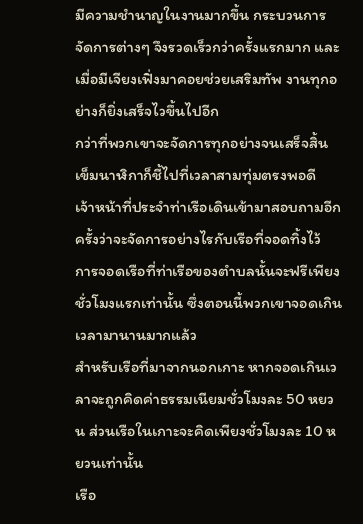มีความชำนาญในงานมากขึ้น กระบวนการจัดการต่างๆ จึงรวดเร็วกว่าครั้งแรกมาก และเมื่อมีเจียงเฟิ่งมาคอยช่วยเสริมทัพ งานทุกอย่างก็ยิ่งเสร็จไวขึ้นไปอีก
กว่าที่พวกเขาจะจัดการทุกอย่างจนเสร็จสิ้น เข็มนาฬิกาก็ชี้ไปที่เวลาสามทุ่มตรงพอดี
เจ้าหน้าที่ประจำท่าเรือเดินเข้ามาสอบถามอีกครั้งว่าจะจัดการอย่างไรกับเรือที่จอดทิ้งไว้
การจอดเรือที่ท่าเรือของตำบลนั้นจะฟรีเพียงชั่วโมงแรกเท่านั้น ซึ่งตอนนี้พวกเขาจอดเกินเวลามานานมากแล้ว
สำหรับเรือที่มาจากนอกเกาะ หากจอดเกินเวลาจะถูกคิดค่าธรรมเนียมชั่วโมงละ 50 หยวน ส่วนเรือในเกาะจะคิดเพียงชั่วโมงละ 10 หยวนเท่านั้น
เรือ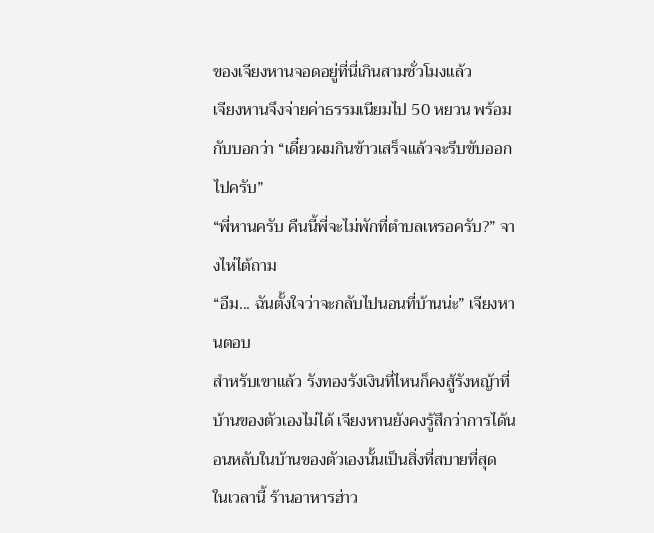ของเจียงหานจอดอยู่ที่นี่เกินสามชั่วโมงแล้ว
เจียงหานจึงจ่ายค่าธรรมเนียมไป 50 หยวน พร้อมกับบอกว่า “เดี๋ยวผมกินข้าวเสร็จแล้วจะรีบขับออกไปครับ”
“พี่หานครับ คืนนี้พี่จะไม่พักที่ตำบลเหรอครับ?” จางไห่ไต้ถาม
“อืม... ฉันตั้งใจว่าจะกลับไปนอนที่บ้านน่ะ” เจียงหานตอบ
สำหรับเขาแล้ว รังทองรังเงินที่ไหนก็คงสู้รังหญ้าที่บ้านของตัวเองไม่ได้ เจียงหานยังคงรู้สึกว่าการได้นอนหลับในบ้านของตัวเองนั้นเป็นสิ่งที่สบายที่สุด
ในเวลานี้ ร้านอาหารฮ่าว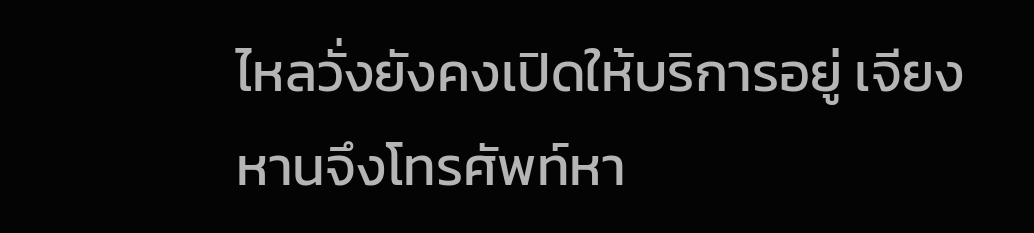ไหลวั่งยังคงเปิดให้บริการอยู่ เจียงหานจึงโทรศัพท์หา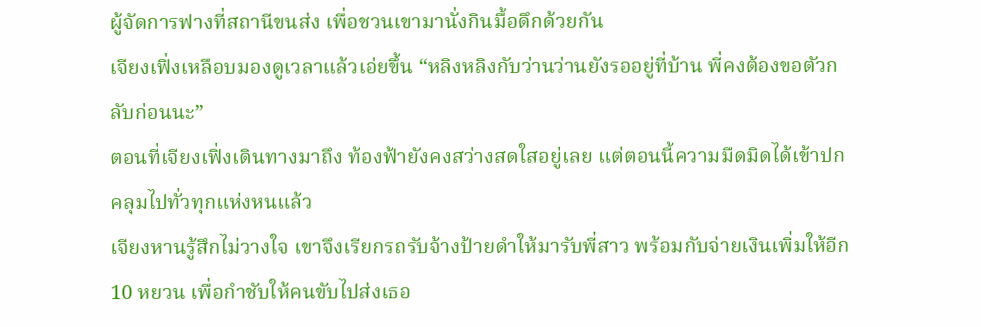ผู้จัดการฟางที่สถานีขนส่ง เพื่อชวนเขามานั่งกินมื้อดึกด้วยกัน
เจียงเฟิ่งเหลือบมองดูเวลาแล้วเอ่ยขึ้น “หลิงหลิงกับว่านว่านยังรออยู่ที่บ้าน พี่คงต้องขอตัวกลับก่อนนะ”
ตอนที่เจียงเฟิ่งเดินทางมาถึง ท้องฟ้ายังคงสว่างสดใสอยู่เลย แต่ตอนนี้ความมืดมิดได้เข้าปกคลุมไปทั่วทุกแห่งหนแล้ว
เจียงหานรู้สึกไม่วางใจ เขาจึงเรียกรถรับจ้างป้ายดำให้มารับพี่สาว พร้อมกับจ่ายเงินเพิ่มให้อีก 10 หยวน เพื่อกำชับให้คนขับไปส่งเธอ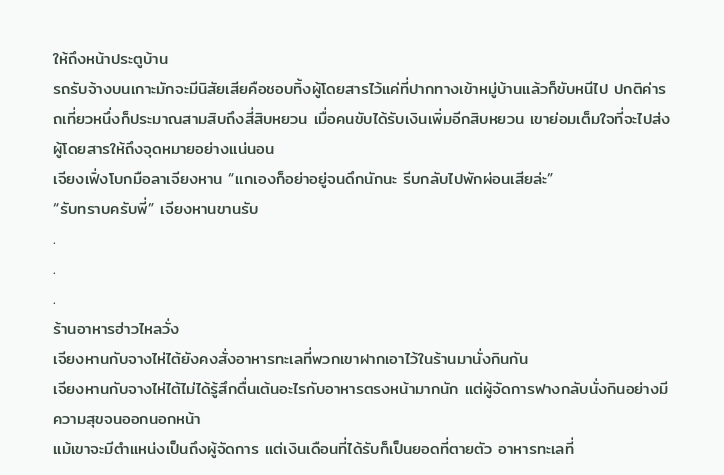ให้ถึงหน้าประตูบ้าน
รถรับจ้างบนเกาะมักจะมีนิสัยเสียคือชอบทิ้งผู้โดยสารไว้แค่ที่ปากทางเข้าหมู่บ้านแล้วก็ขับหนีไป ปกติค่ารถเที่ยวหนึ่งก็ประมาณสามสิบถึงสี่สิบหยวน เมื่อคนขับได้รับเงินเพิ่มอีกสิบหยวน เขาย่อมเต็มใจที่จะไปส่งผู้โดยสารให้ถึงจุดหมายอย่างแน่นอน
เจียงเฟิ่งโบกมือลาเจียงหาน “แกเองก็อย่าอยู่จนดึกนักนะ รีบกลับไปพักผ่อนเสียล่ะ”
“รับทราบครับพี่” เจียงหานขานรับ
.
.
.
ร้านอาหารฮ่าวไหลวั่ง
เจียงหานกับจางไห่ไต้ยังคงสั่งอาหารทะเลที่พวกเขาฝากเอาไว้ในร้านมานั่งกินกัน
เจียงหานกับจางไห่ไต้ไม่ได้รู้สึกตื่นเต้นอะไรกับอาหารตรงหน้ามากนัก แต่ผู้จัดการฟางกลับนั่งกินอย่างมีความสุขจนออกนอกหน้า
แม้เขาจะมีตำแหน่งเป็นถึงผู้จัดการ แต่เงินเดือนที่ได้รับก็เป็นยอดที่ตายตัว อาหารทะเลที่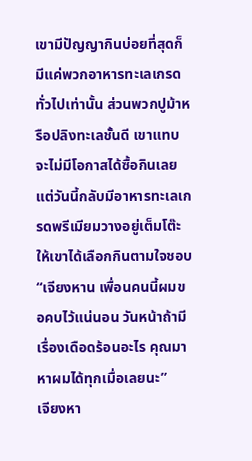เขามีปัญญากินบ่อยที่สุดก็มีแค่พวกอาหารทะเลเกรดทั่วไปเท่านั้น ส่วนพวกปูม้าหรือปลิงทะเลชั้นดี เขาแทบจะไม่มีโอกาสได้ซื้อกินเลย แต่วันนี้กลับมีอาหารทะเลเกรดพรีเมียมวางอยู่เต็มโต๊ะให้เขาได้เลือกกินตามใจชอบ
“เจียงหาน เพื่อนคนนี้ผมขอคบไว้แน่นอน วันหน้าถ้ามีเรื่องเดือดร้อนอะไร คุณมาหาผมได้ทุกเมื่อเลยนะ”
เจียงหา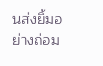นส่งยิ้มอย่างถ่อม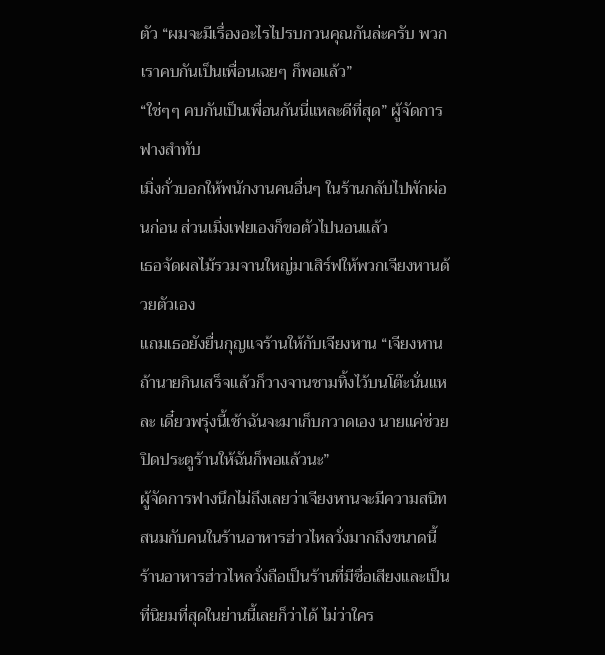ตัว “ผมจะมีเรื่องอะไรไปรบกวนคุณกันล่ะครับ พวกเราคบกันเป็นเพื่อนเฉยๆ ก็พอแล้ว”
“ใช่ๆๆ คบกันเป็นเพื่อนกันนี่แหละดีที่สุด” ผู้จัดการฟางสำทับ
เมิ่งกั่วบอกให้พนักงานคนอื่นๆ ในร้านกลับไปพักผ่อนก่อน ส่วนเมิ่งเฟยเองก็ขอตัวไปนอนแล้ว
เธอจัดผลไม้รวมจานใหญ่มาเสิร์ฟให้พวกเจียงหานด้วยตัวเอง
แถมเธอยังยื่นกุญแจร้านให้กับเจียงหาน “เจียงหาน ถ้านายกินเสร็จแล้วก็วางจานชามทิ้งไว้บนโต๊ะนั่นแหละ เดี๋ยวพรุ่งนี้เช้าฉันจะมาเก็บกวาดเอง นายแค่ช่วยปิดประตูร้านให้ฉันก็พอแล้วนะ”
ผู้จัดการฟางนึกไม่ถึงเลยว่าเจียงหานจะมีความสนิทสนมกับคนในร้านอาหารฮ่าวไหลวั่งมากถึงขนาดนี้
ร้านอาหารฮ่าวไหลวั่งถือเป็นร้านที่มีชื่อเสียงและเป็นที่นิยมที่สุดในย่านนี้เลยก็ว่าได้ ไม่ว่าใคร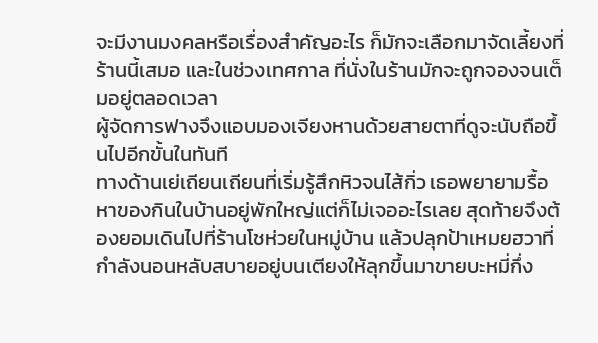จะมีงานมงคลหรือเรื่องสำคัญอะไร ก็มักจะเลือกมาจัดเลี้ยงที่ร้านนี้เสมอ และในช่วงเทศกาล ที่นั่งในร้านมักจะถูกจองจนเต็มอยู่ตลอดเวลา
ผู้จัดการฟางจึงแอบมองเจียงหานด้วยสายตาที่ดูจะนับถือขึ้นไปอีกขั้นในทันที
ทางด้านเย่เถียนเถียนที่เริ่มรู้สึกหิวจนไส้กิ่ว เธอพยายามรื้อหาของกินในบ้านอยู่พักใหญ่แต่ก็ไม่เจออะไรเลย สุดท้ายจึงต้องยอมเดินไปที่ร้านโชห่วยในหมู่บ้าน แล้วปลุกป้าเหมยฮวาที่กำลังนอนหลับสบายอยู่บนเตียงให้ลุกขึ้นมาขายบะหมี่กึ่ง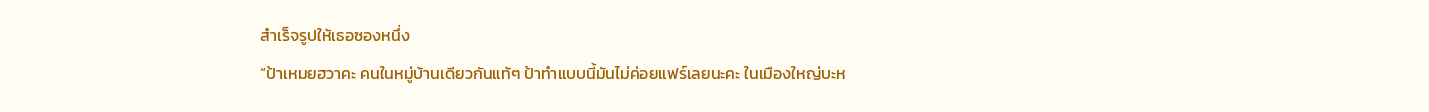สำเร็จรูปให้เธอซองหนึ่ง
“ป้าเหมยฮวาคะ คนในหมู่บ้านเดียวกันแท้ๆ ป้าทำแบบนี้มันไม่ค่อยแฟร์เลยนะคะ ในเมืองใหญ่บะห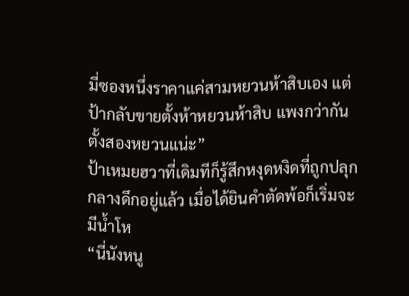มี่ซองหนึ่งราคาแค่สามหยวนห้าสิบเอง แต่ป้ากลับขายตั้งห้าหยวนห้าสิบ แพงกว่ากันตั้งสองหยวนแน่ะ”
ป้าเหมยฮวาที่เดิมทีก็รู้สึกหงุดหงิดที่ถูกปลุกกลางดึกอยู่แล้ว เมื่อได้ยินคำตัดพ้อก็เริ่มจะมีน้ำโห
“นี่นังหนู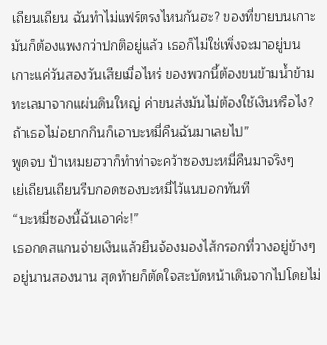เถียนเถียน ฉันทำไม่แฟร์ตรงไหนกันฮะ? ของที่ขายบนเกาะมันก็ต้องแพงกว่าปกติอยู่แล้ว เธอก็ไม่ใช่เพิ่งจะมาอยู่บนเกาะแค่วันสองวันเสียเมื่อไหร่ ของพวกนี้ต้องขนข้ามน้ำข้ามทะเลมาจากแผ่นดินใหญ่ ค่าขนส่งมันไม่ต้องใช้เงินหรือไง? ถ้าเธอไม่อยากกินก็เอาบะหมี่คืนฉันมาเลยไป”
พูดจบ ป้าเหมยฮวาก็ทำท่าจะคว้าซองบะหมี่คืนมาจริงๆ
เย่เถียนเถียนรีบกอดซองบะหมี่ไว้แนบอกทันที
“บะหมี่ซองนี้ฉันเอาค่ะ!”
เธอกดสแกนจ่ายเงินแล้วยืนจ้องมองไส้กรอกที่วางอยู่ข้างๆ อยู่นานสองนาน สุดท้ายก็ตัดใจสะบัดหน้าเดินจากไปโดยไม่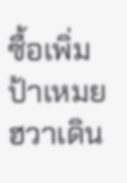ซื้อเพิ่ม
ป้าเหมยฮวาเดิน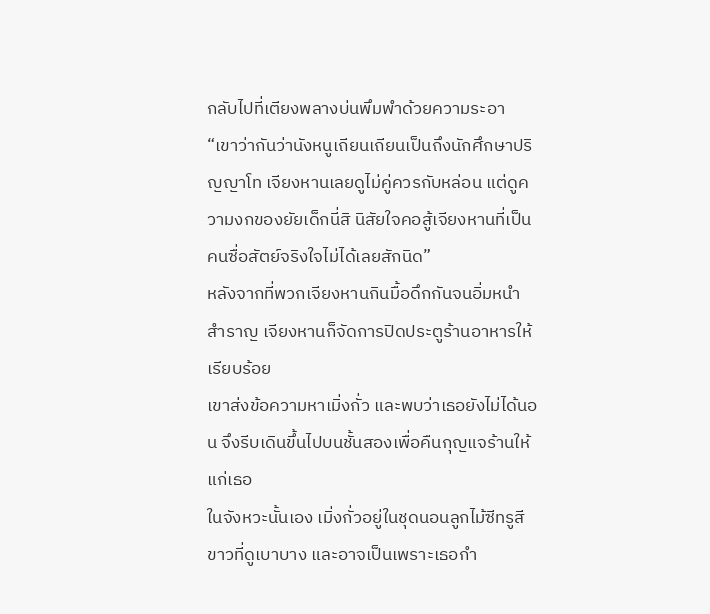กลับไปที่เตียงพลางบ่นพึมพำด้วยความระอา
“เขาว่ากันว่านังหนูเถียนเถียนเป็นถึงนักศึกษาปริญญาโท เจียงหานเลยดูไม่คู่ควรกับหล่อน แต่ดูความงกของยัยเด็กนี่สิ นิสัยใจคอสู้เจียงหานที่เป็นคนซื่อสัตย์จริงใจไม่ได้เลยสักนิด”
หลังจากที่พวกเจียงหานกินมื้อดึกกันจนอิ่มหนำสำราญ เจียงหานก็จัดการปิดประตูร้านอาหารให้เรียบร้อย
เขาส่งข้อความหาเมิ่งกั่ว และพบว่าเธอยังไม่ได้นอน จึงรีบเดินขึ้นไปบนชั้นสองเพื่อคืนกุญแจร้านให้แก่เธอ
ในจังหวะนั้นเอง เมิ่งกั่วอยู่ในชุดนอนลูกไม้ซีทรูสีขาวที่ดูเบาบาง และอาจเป็นเพราะเธอกำ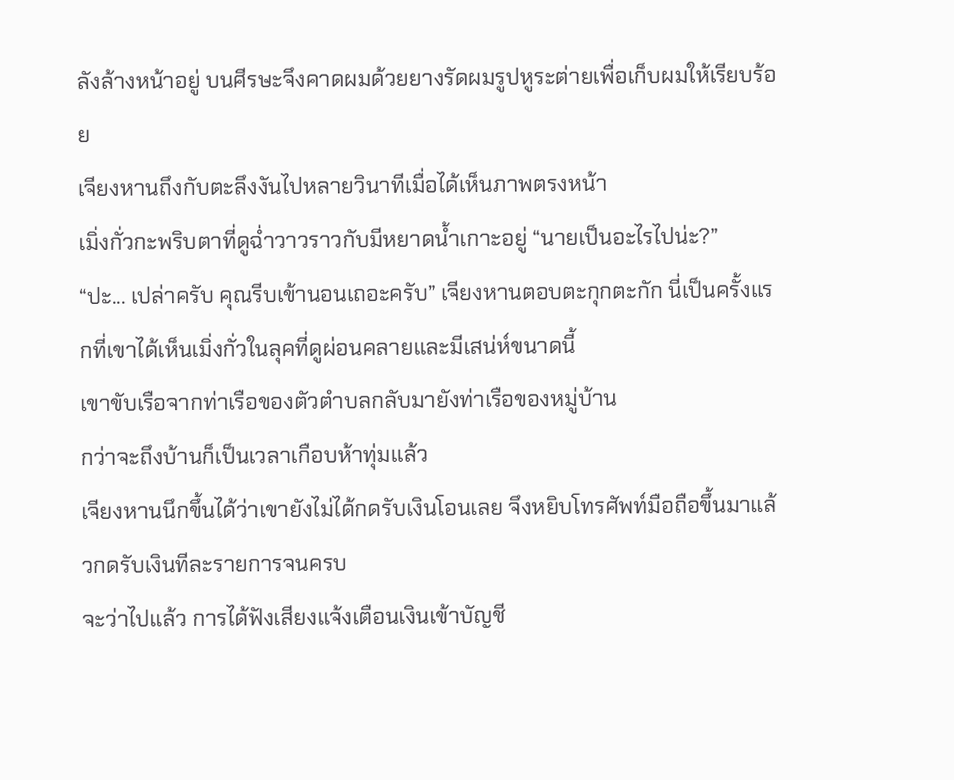ลังล้างหน้าอยู่ บนศีรษะจึงคาดผมด้วยยางรัดผมรูปหูระต่ายเพื่อเก็บผมให้เรียบร้อย
เจียงหานถึงกับตะลึงงันไปหลายวินาทีเมื่อได้เห็นภาพตรงหน้า
เมิ่งกั่วกะพริบตาที่ดูฉ่ำวาวราวกับมีหยาดน้ำเกาะอยู่ “นายเป็นอะไรไปน่ะ?”
“ปะ... เปล่าครับ คุณรีบเข้านอนเถอะครับ” เจียงหานตอบตะกุกตะกัก นี่เป็นครั้งแรกที่เขาได้เห็นเมิ่งกั่วในลุคที่ดูผ่อนคลายและมีเสน่ห์ขนาดนี้
เขาขับเรือจากท่าเรือของตัวตำบลกลับมายังท่าเรือของหมู่บ้าน
กว่าจะถึงบ้านก็เป็นเวลาเกือบห้าทุ่มแล้ว
เจียงหานนึกขึ้นได้ว่าเขายังไม่ได้กดรับเงินโอนเลย จึงหยิบโทรศัพท์มือถือขึ้นมาแล้วกดรับเงินทีละรายการจนครบ
จะว่าไปแล้ว การได้ฟังเสียงแจ้งเตือนเงินเข้าบัญชี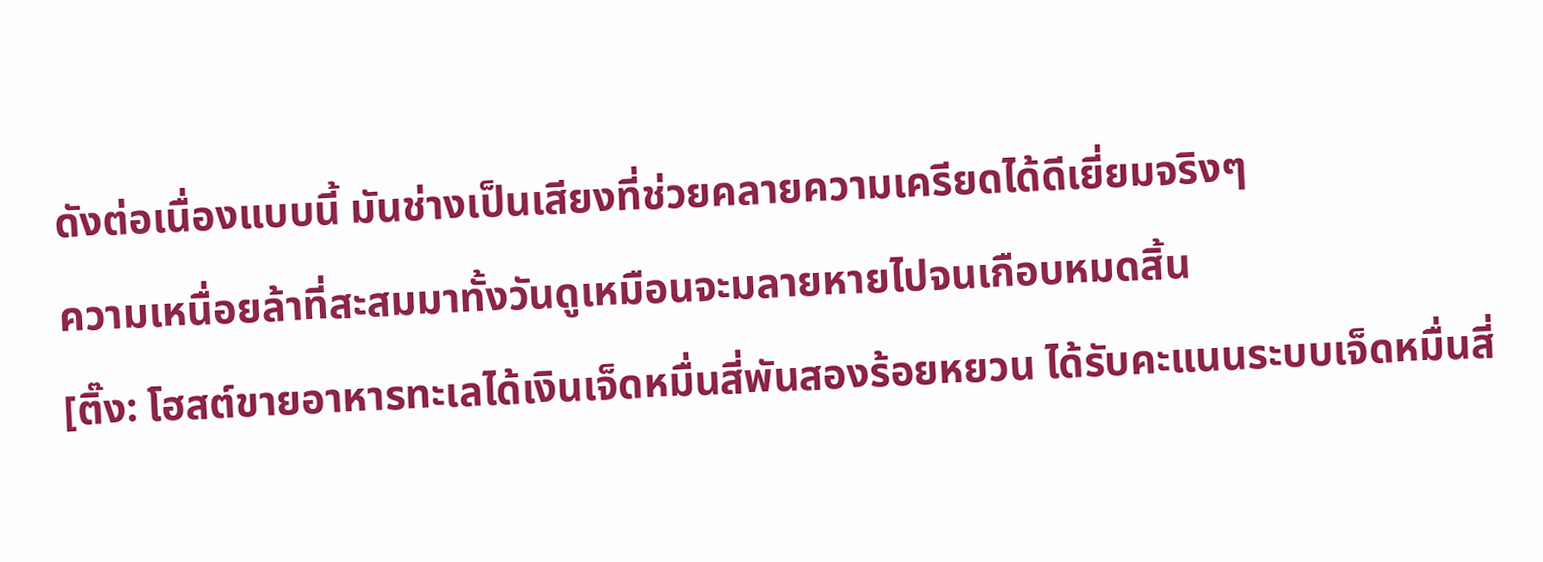ดังต่อเนื่องแบบนี้ มันช่างเป็นเสียงที่ช่วยคลายความเครียดได้ดีเยี่ยมจริงๆ
ความเหนื่อยล้าที่สะสมมาทั้งวันดูเหมือนจะมลายหายไปจนเกือบหมดสิ้น
[ติ๊ง: โฮสต์ขายอาหารทะเลได้เงินเจ็ดหมื่นสี่พันสองร้อยหยวน ได้รับคะแนนระบบเจ็ดหมื่นสี่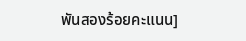พันสองร้อยคะแนน]